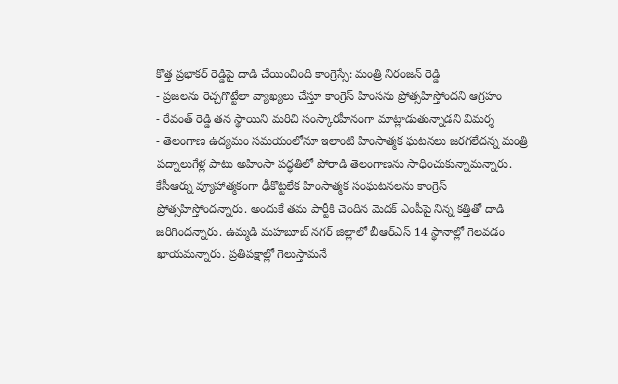కొత్త ప్రభాకర్ రెడ్డిపై దాడి చేయించింది కాంగ్రెస్సే: మంత్రి నిరంజన్ రెడ్డి
- ప్రజలను రెచ్చగొట్టేలా వ్యాఖ్యలు చేస్తూ కాంగ్రెస్ హింసను ప్రోత్సహిస్తోందని ఆగ్రహం
- రేవంత్ రెడ్డి తన స్థాయిని మరిచి సంస్కారహీనంగా మాట్లాడుతున్నాడని విమర్శ
- తెలంగాణ ఉద్యమం సమయంలోనూ ఇలాంటి హింసాత్మక ఘటనలు జరగలేదన్న మంత్రి
పద్నాలుగేళ్ల పాటు అహింసా పద్ధతిలో పోరాడి తెలంగాణను సాధించుకున్నామన్నారు. కేసీఆర్ను వ్యూహాత్మకంగా ఢీకొట్టలేక హింసాత్మక సంఘటనలను కాంగ్రెస్ ప్రోత్సహిస్తోందన్నారు. అందుకే తమ పార్టీకి చెందిన మెదక్ ఎంపీపై నిన్న కత్తితో దాడి జరిగిందన్నారు. ఉమ్మడి మహబూబ్ నగర్ జిల్లాలో బీఆర్ఎస్ 14 స్థానాల్లో గెలవడం ఖాయమన్నారు. ప్రతిపక్షాల్లో గెలుస్తామనే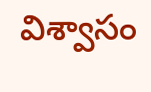విశ్వాసం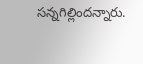సన్నగిల్లిందన్నారు.